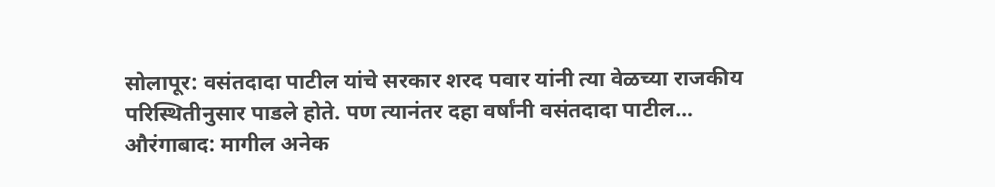सोलापूर: वसंतदादा पाटील यांचे सरकार शरद पवार यांनी त्या वेळच्या राजकीय परिस्थितीनुसार पाडले होते. पण त्यानंतर दहा वर्षांनी वसंतदादा पाटील…
औरंगाबाद: मागील अनेक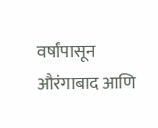वर्षांपासून औरंगाबाद आणि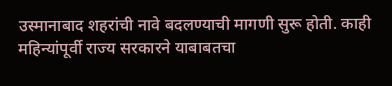उस्मानाबाद शहरांची नावे बदलण्याची मागणी सुरू होती. काही महिन्यांपूर्वी राज्य सरकारने याबाबतचा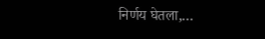निर्णय घेतला,…